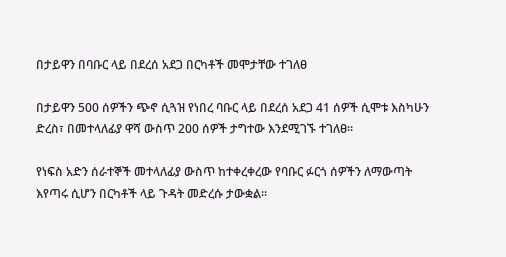በታይዋን በባቡር ላይ በደረሰ አደጋ በርካቶች መሞታቸው ተገለፀ

በታይዋን 500 ሰዎችን ጭኖ ሲጓዝ የነበረ ባቡር ላይ በደረሰ አደጋ 41 ሰዎች ሲሞቱ እስካሁን ድረስ፣ በመተላለፊያ ዋሻ ውስጥ 200 ሰዎች ታግተው እንደሚገኙ ተገለፀ።

የነፍስ አድን ሰራተኞች መተላለፊያ ውስጥ ከተቀረቀረው የባቡር ፉርጎ ሰዎችን ለማውጣት እየጣሩ ሲሆን በርካቶች ላይ ጉዳት መድረሱ ታውቋል።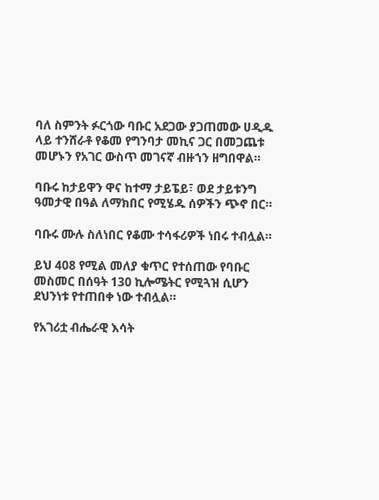ባለ ስምንት ፉርጎው ባቡር አደጋው ያጋጠመው ሀዲዱ ላይ ተንሸራቶ የቆመ የግንባታ መኪና ጋር በመጋጨቱ መሆኑን የአገር ውስጥ መገናኛ ብዙኀን ዘግበዋል።

ባቡሩ ከታይዋን ዋና ከተማ ታይፔይ፣ ወደ ታይቱንግ ዓመታዊ በዓል ለማክበር የሚሄዱ ሰዎችን ጭኖ በር።

ባቡሩ ሙሉ ስለነበር የቆሙ ተሳፋሪዎች ነበሩ ተብሏል።

ይህ 408 የሚል መለያ ቁጥር የተሰጠው የባቡር መስመር በሰዓት 130 ኪሎሜትር የሚጓዝ ሲሆን ደህንነቱ የተጠበቀ ነው ተብሏል።

የአገሪቷ ብሔራዊ እሳት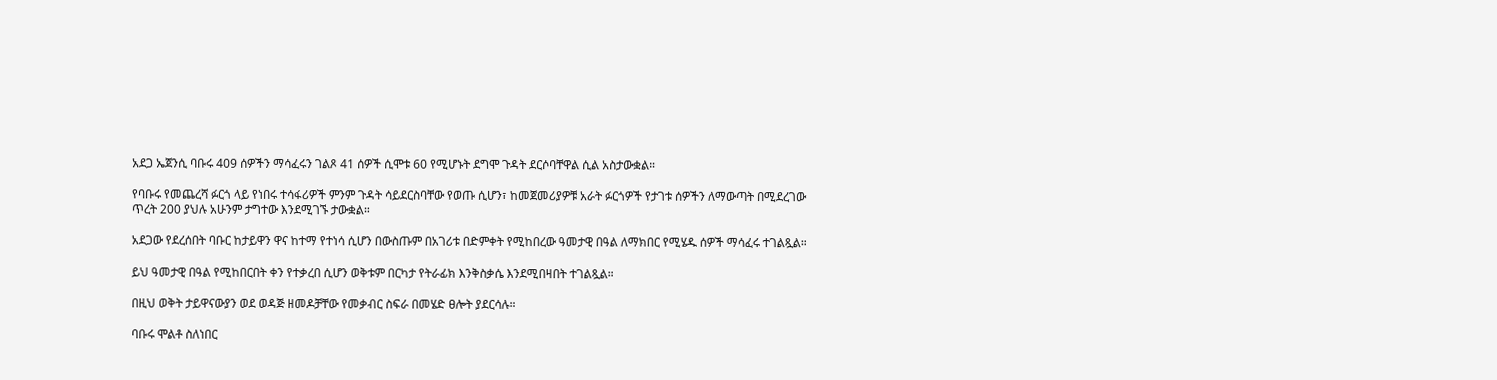አደጋ ኤጀንሲ ባቡሩ 409 ሰዎችን ማሳፈሩን ገልጾ 41 ሰዎች ሲሞቱ 60 የሚሆኑት ደግሞ ጉዳት ደርሶባቸዋል ሲል አስታውቋል።

የባቡሩ የመጨረሻ ፉርጎ ላይ የነበሩ ተሳፋሪዎች ምንም ጉዳት ሳይደርስባቸው የወጡ ሲሆን፣ ከመጀመሪያዎቹ አራት ፉርጎዎች የታገቱ ሰዎችን ለማውጣት በሚደረገው ጥረት 200 ያህሉ አሁንም ታግተው እንደሚገኙ ታውቋል።

አደጋው የደረሰበት ባቡር ከታይዋን ዋና ከተማ የተነሳ ሲሆን በውስጡም በአገሪቱ በድምቀት የሚከበረው ዓመታዊ በዓል ለማክበር የሚሄዱ ሰዎች ማሳፈሩ ተገልጿል።

ይህ ዓመታዊ በዓል የሚከበርበት ቀን የተቃረበ ሲሆን ወቅቱም በርካታ የትራፊክ እንቅስቃሴ እንደሚበዛበት ተገልጿል።

በዚህ ወቅት ታይዋናውያን ወደ ወዳጅ ዘመዶቻቸው የመቃብር ስፍራ በመሄድ ፀሎት ያደርሳሉ።

ባቡሩ ሞልቶ ስለነበር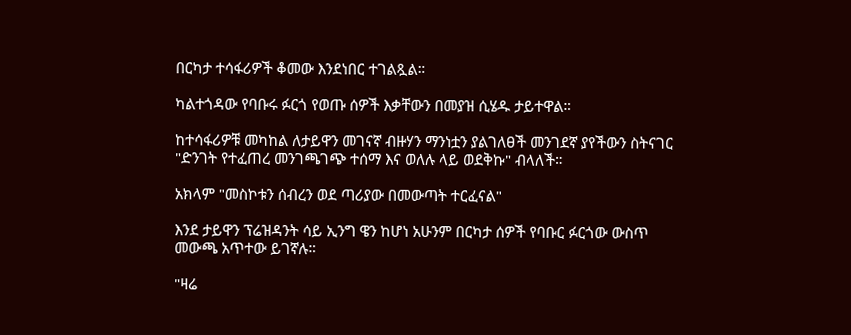በርካታ ተሳፋሪዎች ቆመው እንደነበር ተገልጿል።

ካልተጎዳው የባቡሩ ፉርጎ የወጡ ሰዎች እቃቸውን በመያዝ ሲሄዱ ታይተዋል።

ከተሳፋሪዎቹ መካከል ለታይዋን መገናኛ ብዙሃን ማንነቷን ያልገለፀች መንገደኛ ያየችውን ስትናገር "ድንገት የተፈጠረ መንገጫገጭ ተሰማ እና ወለሉ ላይ ወደቅኩ" ብላለች።

አክላም "መስኮቱን ሰብረን ወደ ጣሪያው በመውጣት ተርፈናል"

እንደ ታይዋን ፕሬዝዳንት ሳይ ኢንግ ዌን ከሆነ አሁንም በርካታ ሰዎች የባቡር ፉርጎው ውስጥ መውጫ አጥተው ይገኛሉ።

"ዛሬ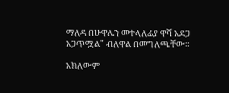ማለዳ በሁዋሌን መተላለፊያ ዋሻ አደጋ አጋጥሟል" ብለዋል በመግለጫቸው።

አክለውም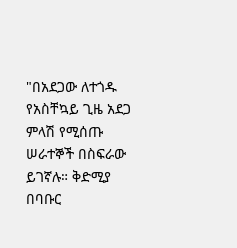"በአደጋው ለተጎዱ የአስቸኳይ ጊዜ አደጋ ምላሽ የሚሰጡ ሠራተኞች በስፍራው ይገኛሉ። ቅድሚያ በባቡር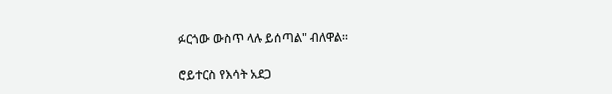ፉርጎው ውስጥ ላሉ ይሰጣል" ብለዋል።

ሮይተርስ የእሳት አደጋ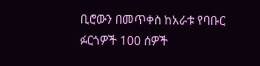ቢሮውን በመጥቀስ ከአራቱ የባቡር ፉርጎዎች 100 ሰዎች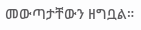መውጣታቸውን ዘግቧል።